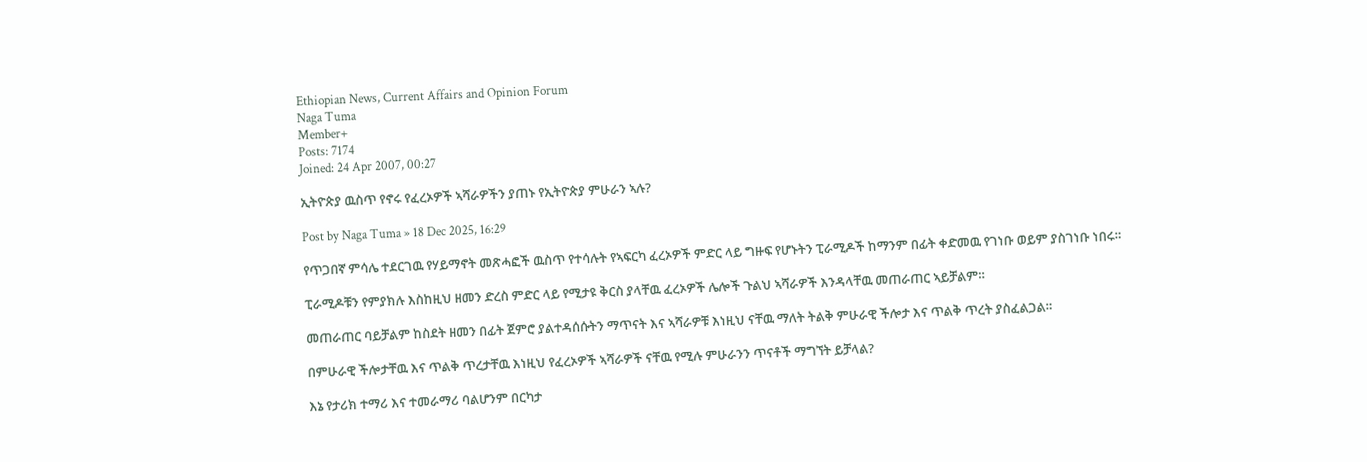Ethiopian News, Current Affairs and Opinion Forum
Naga Tuma
Member+
Posts: 7174
Joined: 24 Apr 2007, 00:27

ኢትዮጵያ ዉስጥ የኖሩ የፈረኦዎች ኣሻራዎችን ያጠኑ የኢትዮጵያ ምሁራን ኣሉ?

Post by Naga Tuma » 18 Dec 2025, 16:29

የጥጋበኛ ምሳሌ ተደርገዉ የሃይማኖት መጽሓፎች ዉስጥ የተሳሉት የኣፍርካ ፈረኦዎች ምድር ላይ ግዙፍ የሆኑትን ፒራሚዶች ከማንም በፊት ቀድመዉ የገነቡ ወይም ያስገነቡ ነበሩ።

ፒራሚዶቹን የምያክሉ እስከዚህ ዘመን ድረስ ምድር ላይ የሚታዩ ቅርስ ያላቸዉ ፈረኦዎች ሌሎች ጉልህ ኣሻራዎች እንዳላቸዉ መጠራጠር ኣይቻልም።

መጠራጠር ባይቻልም ከስደት ዘመን በፊት ጀምሮ ያልተዳሰሱትን ማጥናት እና ኣሻራዎቹ እነዚህ ናቸዉ ማለት ትልቅ ምሁራዊ ችሎታ እና ጥልቅ ጥረት ያስፈልጋል።

በምሁራዊ ችሎታቸዉ እና ጥልቅ ጥረታቸዉ እነዚህ የፈረኦዎች ኣሻራዎች ናቸዉ የሚሉ ምሁራንን ጥናቶች ማግኘት ይቻላል?

እኔ የታሪክ ተማሪ እና ተመራማሪ ባልሆንም በርካታ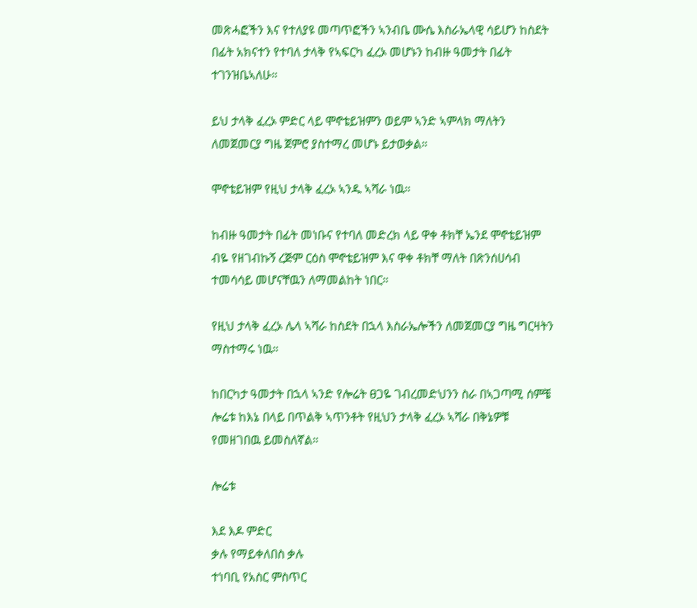መጽሓፎችን እና የተለያዩ መጣጥፎችን ኣንብቤ ሙሴ እስራኤላዊ ሳይሆን ከስደት በፊት አክናተን የተባለ ታላቅ የኣፍርካ ፈረኦ መሆኑን ከብዙ ዓመታት በፊት ተገንዝቤኣለሁ።

ይህ ታላቅ ፈረኦ ምድር ላይ ሞኖቴይዝምን ወይም ኣንድ ኣምላክ ማለትን ለመጀመርያ ግዜ ጀምሮ ያስተማረ መሆኑ ይታወቃል።

ሞኖቴይዝም የዚህ ታላቅ ፈረኦ ኣንዱ ኣሻራ ነዉ።

ከብዙ ዓመታት በፊት መነቡና የተባለ መድረክ ላይ ዋቀ ቶክቸ ኤንደ ሞኖቴይዝም ብዬ የዘገብኩኝ ረጅም ርዕስ ሞኖቴይዝም እና ዋቀ ቶክቸ ማለት በጽንሰሀሳብ ተመሳሳይ መሆናቸዉን ለማመልከት ነበር።

የዚህ ታላቅ ፈረኦ ሌላ ኣሻራ ከስደት በኋላ እስራኤሎችን ለመጀመርያ ግዜ ግርዛትን ማስተማሩ ነዉ።

ከበርካታ ዓመታት በኋላ ኣንድ የሎሬት ፀጋዬ ገብረመድህንን ስራ በኣጋጣሚ ሰምቼ ሎሬቱ ከእኔ በላይ በጥልቅ ኣጥንቶት የዚህን ታላቅ ፈረኦ ኣሻራ በቅኔዎቹ የመዘገበዉ ይመስለኛል።

ሎሬቱ

እደ እዶ ምድር
ቃሉ የማይቀለበስ ቃሉ
ተነባቢ የአስር ምስጥር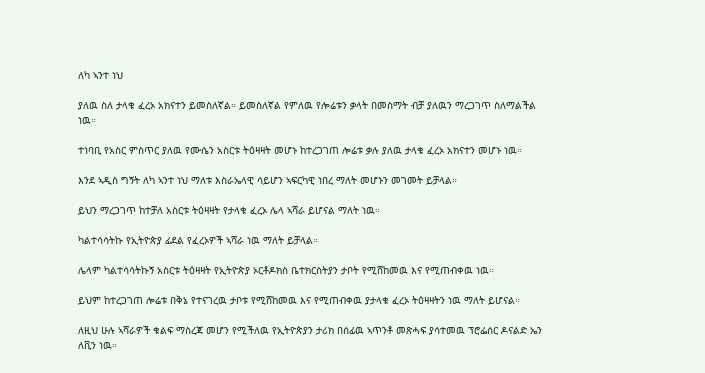ለካ ኣንተ ነህ

ያለዉ ስለ ታላቁ ፈረኦ አክናተን ይመስለኛል። ይመስለኛል የምለዉ የሎሬቱን ቃላት በመስማት ብቻ ያለዉን ማረጋገጥ ስለማልችል ነዉ።

ተነባቢ የአስር ምስጥር ያለዉ የሙሴን አስርቱ ትዕዛዛት መሆኑ ከተረጋገጠ ሎሬቱ ቃሉ ያለዉ ታላቁ ፈረኦ አክናተን መሆኑ ነዉ።

እንደ ኣዲስ ግኝት ለካ ኣንተ ነህ ማለቱ እስራኤላዊ ሳይሆን ኣፍርካዊ ነበረ ማለት መሆኑን መገመት ይቻላል።

ይህን ማረጋገጥ ከተቻለ አስርቱ ትዕዛዛት የታላቁ ፈረኦ ሌላ ኣሻራ ይሆናል ማለት ነዉ።

ካልተሳሳትኩ የኢትዮጵያ ፊደል የፈረኦዎች ኣሻራ ነዉ ማለት ይቻላል።

ሌላም ካልተሳሳትኩኝ አስርቱ ትዕዛዛት የኢትዮጵያ ኦርቶዶክስ ቤተክርስትያን ታቦት የሚሸከመዉ እና የሚጠብቀዉ ነዉ።

ይህም ከተረጋገጠ ሎሬቱ በቅኔ የተናገረዉ ታቦቱ የሚሸከመዉ እና የሚጠብቀዉ ያታላቁ ፈረኦ ትዕዛዛትን ነዉ ማለት ይሆናል።

ለዚህ ሁሉ ኣሻራዎች ቁልፍ ማስረጃ መሆን የሚችለዉ የኢትዮጵያን ታሪክ በሰፊዉ ኣጥንቶ መጽሓፍ ያሳተመዉ ፕሮፌሰር ዶናልድ ኤን ለቪን ነዉ።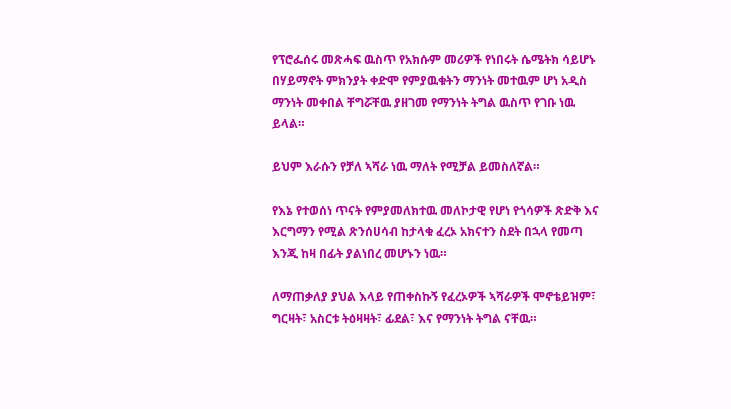የፕሮፌሰሩ መጽሓፍ ዉስጥ የአክሱም መሪዎች የነበሩት ሴሜትክ ሳይሆኑ በሃይማኖት ምክንያት ቀድሞ የምያዉቁትን ማንነት መተዉም ሆነ አዲስ ማንነት መቀበል ቸግሯቸዉ ያዘገመ የማንነት ትግል ዉስጥ የገቡ ነዉ ይላል።

ይህም እራሱን የቻለ ኣሻራ ነዉ ማለት የሚቻል ይመስለኛል።

የእኔ የተወሰነ ጥናት የምያመለክተዉ መለኮታዊ የሆነ የጎሳዎች ጽድቅ እና እርግማን የሚል ጽንሰሀሳብ ከታላቁ ፈረኦ አክናተን ስደት በኋላ የመጣ እንጂ ከዛ በፊት ያልነበረ መሆኑን ነዉ።

ለማጠቃለያ ያህል እላይ የጠቀስኩኝ የፈረኦዎች ኣሻራዎች ሞኖቴይዝም፣ ግርዛት፣ አስርቱ ትዕዛዛት፣ ፊደል፣ እና የማንነት ትግል ናቸዉ።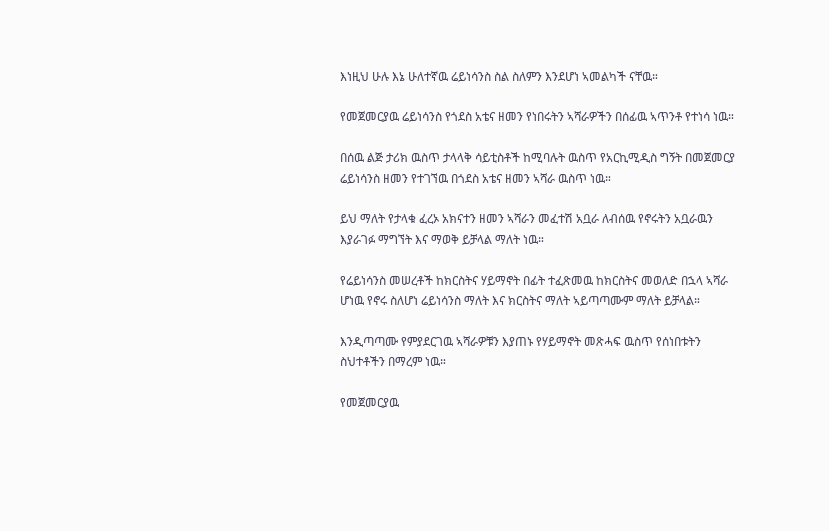እነዚህ ሁሉ እኔ ሁለተኛዉ ሬይነሳንስ ስል ስለምን እንደሆነ ኣመልካች ናቸዉ።

የመጀመርያዉ ሬይነሳንስ የጎደስ አቴና ዘመን የነበሩትን ኣሻራዎችን በሰፊዉ ኣጥንቶ የተነሳ ነዉ።

በሰዉ ልጅ ታሪክ ዉስጥ ታላላቅ ሳይቲስቶች ከሚባሉት ዉስጥ የአርኪሚዲስ ግኝት በመጀመርያ ሬይነሳንስ ዘመን የተገኘዉ በጎደስ አቴና ዘመን ኣሻራ ዉስጥ ነዉ።

ይህ ማለት የታላቁ ፈረኦ አክናተን ዘመን ኣሻራን መፈተሽ አቧራ ለብሰዉ የኖሩትን አቧራዉን እያራገፉ ማግኘት እና ማወቅ ይቻላል ማለት ነዉ።

የሬይነሳንስ መሠረቶች ከክርስትና ሃይማኖት በፊት ተፈጽመዉ ከክርስትና መወለድ በኋላ ኣሻራ ሆነዉ የኖሩ ስለሆነ ሬይነሳንስ ማለት እና ክርስትና ማለት ኣይጣጣሙም ማለት ይቻላል።

እንዲጣጣሙ የምያደርገዉ ኣሻራዎቹን እያጠኑ የሃይማኖት መጽሓፍ ዉስጥ የሰነበቱትን ስህተቶችን በማረም ነዉ።

የመጀመርያዉ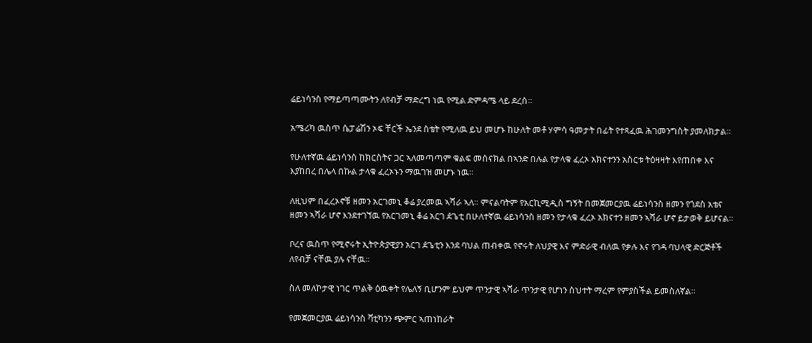ሬይነሳንስ የማይጣጣሙትን ለየብቻ ማድረግ ነዉ የሚል ድምዳሜ ላይ ደረሰ።

አሜሪካ ዉስጥ ሴፓሬሽን ኦፍ ቸርች ኤንደ ስቴት የሚለዉ ይህ መሆኑ ከሁለት መቶ ሃምሳ ዓመታት በፊት የተጻፈዉ ሕገመንግስት ያመለክታል።

የሁለተኛዉ ሬይነሳንስ ከክርስትና ጋር ኣለመጣጣም ቁልፍ መሰናክል በኣንድ በሉል የታላቁ ፈረኦ አክናተንን አስርቱ ትዕዛዛት እየጠበቀ እና እያከበረ በሌላ በኩል ታላቁ ፈረኦኑን ማዉገዝ መሆኑ ነዉ።

ለዚህም በፈረኦኖቹ ዘመን አርገመኒ ቆሬ ያረመዉ ኣሻራ ኣለ። ምናልባትም የአርኪሚዲስ ግኝት በመጀመርያዉ ሬይነሳንስ ዘመን የጎደስ አቴና ዘመን ኣሻራ ሆኖ እንደተገኘዉ የአርገመኒ ቆሬ አርገ ዸጌቲ በሁለተኛዉ ሬይነሳንስ ዘመን የታላቁ ፈረኦ አክናተን ዘመን ኣሻራ ሆኖ ይታወቅ ይሆናል።

ቦረና ዉስጥ የሚኖሩት ኢትዮጵያዊያን አርገ ዸጌቲን እንደ ባህል ጠብቀዉ የኖሩት ለህያዊ እና ምድራዊ ብለዉ የቃሉ እና የገዳ ባህላዊ ድርጅቶች ለየብቻ ናቸዉ ያሉ ናቸዉ።

ስለ መለኮታዊ ነገር ጥልቅ ዕዉቀት የሌለኝ ቢሆንም ይህም ጥንታዊ ኣሻራ ጥንታዊ የሆነን ስህተት ማረም የምያስችል ይመስለኛል።

የመጀመርያዉ ሬይነሳንስ ቫቲካንን ጭምር ኣጠነከራት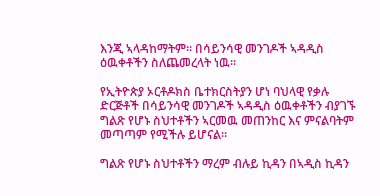እንጂ ኣላዳከማትም። በሳይንሳዊ መንገዶች ኣዳዲስ ዕዉቀቶችን ስለጨመረላት ነዉ።

የኢትዮጵያ ኦርቶዶክስ ቤተክርስትያን ሆነ ባህላዊ የቃሉ ድርጅቶች በሳይንሳዊ መንገዶች ኣዳዲስ ዕዉቀቶችን ብያገኙ ግልጽ የሆኑ ስህተቶችን ኣርመዉ መጠንከር እና ምናልባትም መጣጣም የሚችሉ ይሆናል።

ግልጽ የሆኑ ስህተቶችን ማረም ብሉይ ኪዳን በኣዲስ ኪዳን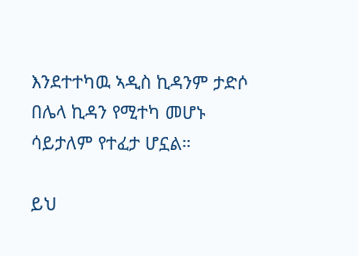እንደተተካዉ ኣዲስ ኪዳንም ታድሶ በሌላ ኪዳን የሚተካ መሆኑ ሳይታለም የተፈታ ሆኗል።

ይህ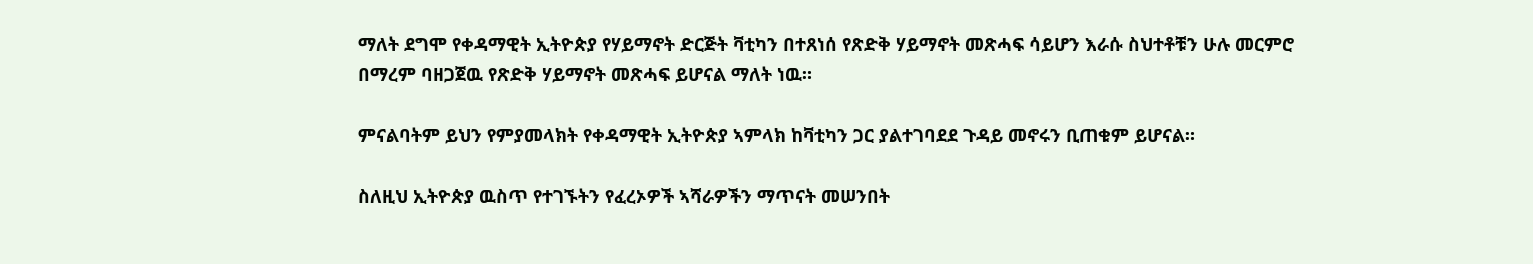ማለት ደግሞ የቀዳማዊት ኢትዮጵያ የሃይማኖት ድርጅት ቫቲካን በተጸነሰ የጽድቅ ሃይማኖት መጽሓፍ ሳይሆን እራሱ ስህተቶቹን ሁሉ መርምሮ በማረም ባዘጋጀዉ የጽድቅ ሃይማኖት መጽሓፍ ይሆናል ማለት ነዉ።

ምናልባትም ይህን የምያመላክት የቀዳማዊት ኢትዮጵያ ኣምላክ ከቫቲካን ጋር ያልተገባደደ ጉዳይ መኖሩን ቢጠቁም ይሆናል።

ስለዚህ ኢትዮጵያ ዉስጥ የተገኙትን የፈረኦዎች ኣሻራዎችን ማጥናት መሠንበት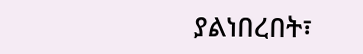ያልነበረበት፣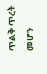ጥልቅ ጥረት መሆን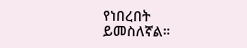የነበረበት ይመስለኛል።